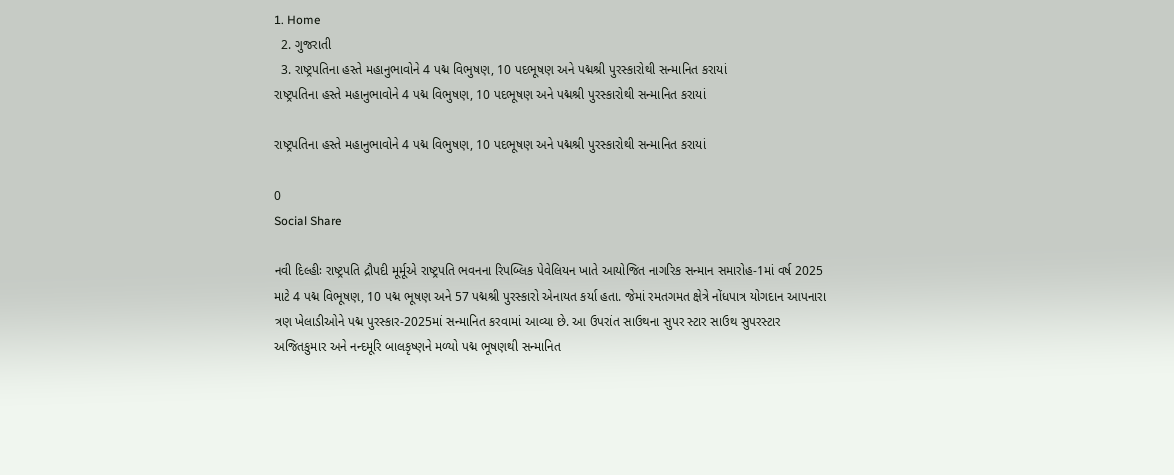1. Home
  2. ગુજરાતી
  3. રાષ્ટ્રપતિના હસ્તે મહાનુભાવોને 4 પદ્મ વિભુષણ, 10 પદભૂષણ અને પદ્મશ્રી પુરસ્કારોથી સન્માનિત કરાયાં
રાષ્ટ્રપતિના હસ્તે મહાનુભાવોને 4 પદ્મ વિભુષણ, 10 પદભૂષણ અને પદ્મશ્રી પુરસ્કારોથી સન્માનિત કરાયાં

રાષ્ટ્રપતિના હસ્તે મહાનુભાવોને 4 પદ્મ વિભુષણ, 10 પદભૂષણ અને પદ્મશ્રી પુરસ્કારોથી સન્માનિત કરાયાં

0
Social Share

નવી દિલ્હીઃ રાષ્ટ્રપતિ દ્રૌપદી મૂર્મૂએ રાષ્ટ્રપતિ ભવનના રિપબ્લિક પેવેલિયન ખાતે આયોજિત નાગરિક સન્માન સમારોહ-1માં વર્ષ 2025 માટે 4 પદ્મ વિભૂષણ, 10 પદ્મ ભૂષણ અને 57 પદ્મશ્રી પુરસ્કારો એનાયત કર્યા હતા. જેમાં રમતગમત ક્ષેત્રે નોંધપાત્ર યોગદાન આપનારા ત્રણ ખેલાડીઓને પદ્મ પુરસ્કાર-2025માં સન્માનિત કરવામાં આવ્યા છે. આ ઉપરાંત સાઉથના સુપર સ્ટાર સાઉથ સુપરસ્ટાર અજિતકુમાર અને નન્દમૂરિ બાલકૃષ્ણને મળ્યો પદ્મ ભૂષણથી સન્માનિત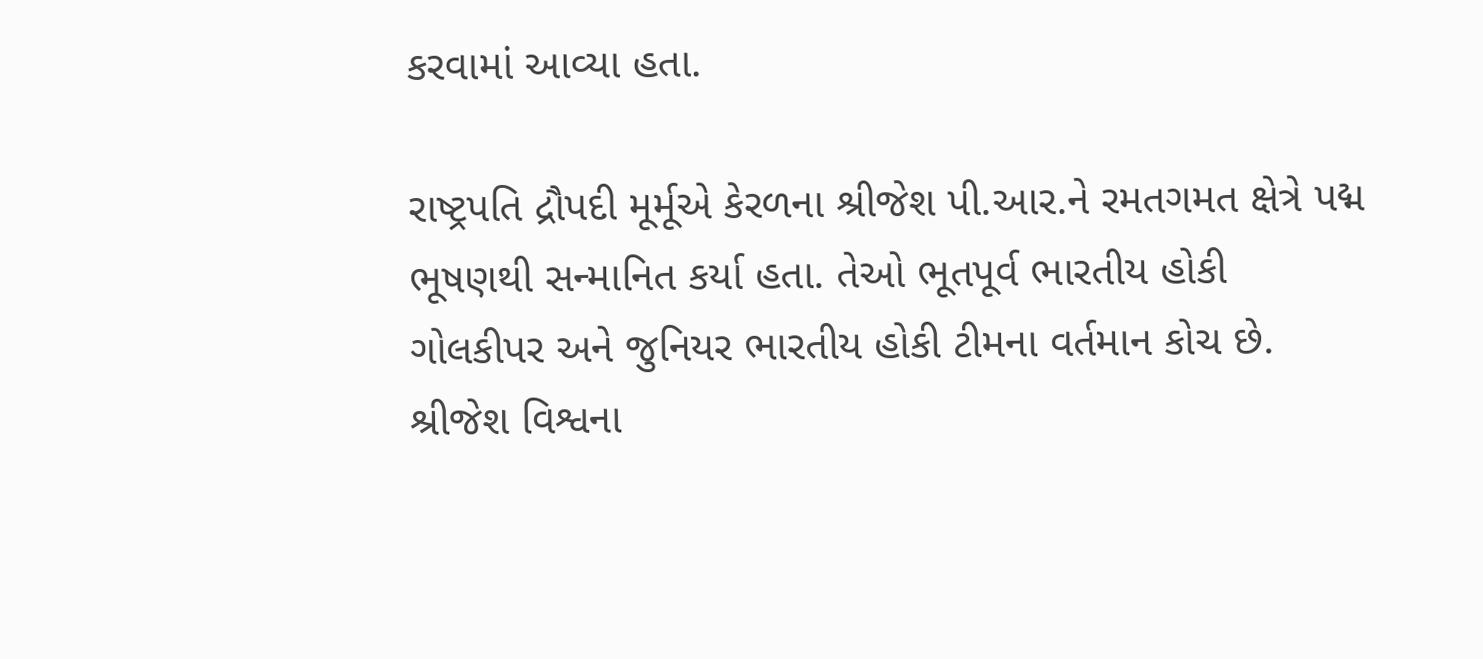કરવામાં આવ્યા હતા.

રાષ્ટ્રપતિ દ્રૌપદી મૂર્મૂએ કેરળના શ્રીજેશ પી.આર.ને રમતગમત ક્ષેત્રે પદ્મ ભૂષણથી સન્માનિત કર્યા હતા. તેઓ ભૂતપૂર્વ ભારતીય હોકી ગોલકીપર અને જુનિયર ભારતીય હોકી ટીમના વર્તમાન કોચ છે. શ્રીજેશ વિશ્વના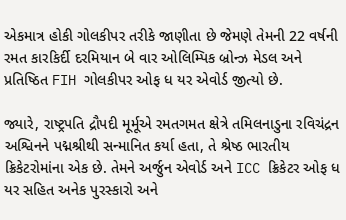એકમાત્ર હોકી ગોલકીપર તરીકે જાણીતા છે જેમણે તેમની 22 વર્ષની રમત કારકિર્દી દરમિયાન બે વાર ઓલિમ્પિક બ્રોન્ઝ મેડલ અને પ્રતિષ્ઠિત FIH ગોલકીપર ઓફ ધ યર એવોર્ડ જીત્યો છે.

જ્યારે, રાષ્ટ્રપતિ દ્રૌપદી મૂર્મૂએ રમતગમત ક્ષેત્રે તમિલનાડુના રવિચંદ્રન અશ્વિનને પદ્મશ્રીથી સન્માનિત કર્યા હતા, તે શ્રેષ્ઠ ભારતીય ક્રિકેટરોમાંના એક છે. તેમને અર્જુન એવોર્ડ અને ICC ક્રિકેટર ઓફ ધ યર સહિત અનેક પુરસ્કારો અને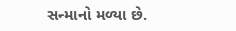સન્માનો મળ્યા છે.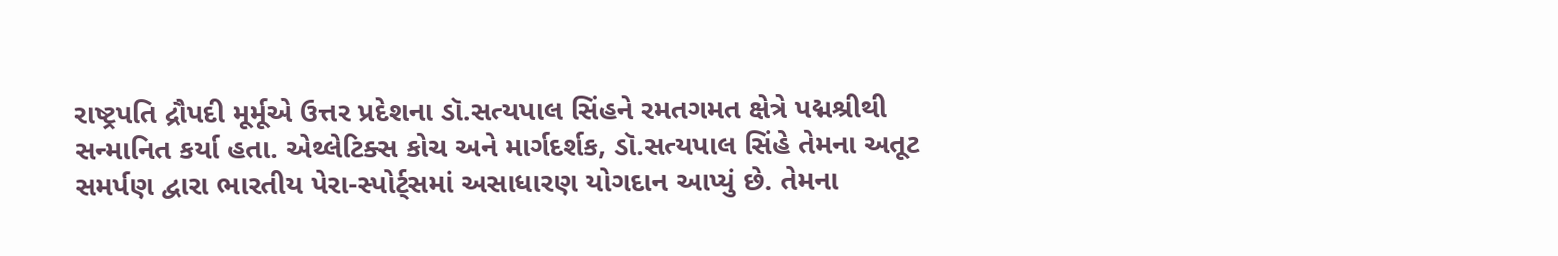રાષ્ટ્રપતિ દ્રૌપદી મૂર્મૂએ ઉત્તર પ્રદેશના ડૉ.સત્યપાલ સિંહને રમતગમત ક્ષેત્રે પદ્મશ્રીથી સન્માનિત કર્યા હતા. એથ્લેટિક્સ કોચ અને માર્ગદર્શક, ડૉ.સત્યપાલ સિંહે તેમના અતૂટ સમર્પણ દ્વારા ભારતીય પેરા-સ્પોર્ટ્સમાં અસાધારણ યોગદાન આપ્યું છે. તેમના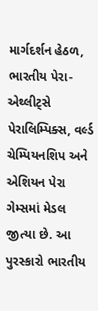માર્ગદર્શન હેઠળ, ભારતીય પેરા-એથ્લીટ્સે પેરાલિમ્પિક્સ, વર્લ્ડ ચેમ્પિયનશિપ અને એશિયન પેરા ગેમ્સમાં મેડલ જીત્યા છે. આ પુરસ્કારો ભારતીય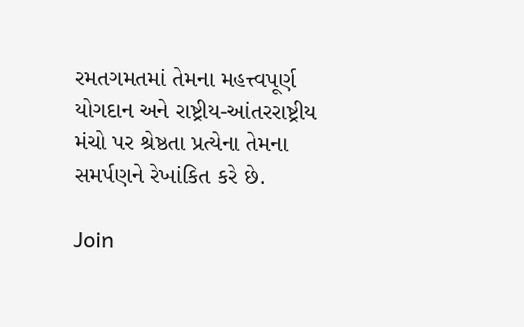રમતગમતમાં તેમના મહત્ત્વપૂર્ણ યોગદાન અને રાષ્ટ્રીય-આંતરરાષ્ટ્રીય મંચો પર શ્રેષ્ઠતા પ્રત્યેના તેમના સમર્પણને રેખાંકિત કરે છે.

Join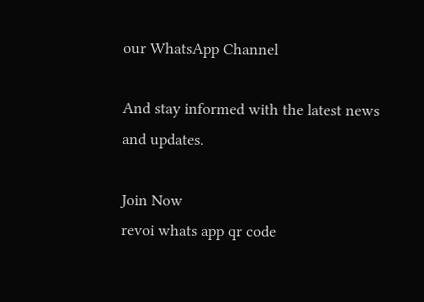our WhatsApp Channel

And stay informed with the latest news and updates.

Join Now
revoi whats app qr code